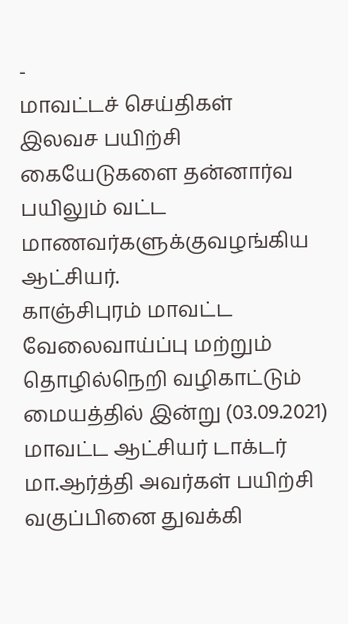-
மாவட்டச் செய்திகள்
இலவச பயிற்சி கையேடுகளை தன்னார்வ பயிலும் வட்ட மாணவர்களுக்குவழங்கிய ஆட்சியர்.
காஞ்சிபுரம் மாவட்ட வேலைவாய்ப்பு மற்றும் தொழில்நெறி வழிகாட்டும் மையத்தில் இன்று (03.09.2021) மாவட்ட ஆட்சியர் டாக்டர் மா.ஆர்த்தி அவர்கள் பயிற்சி வகுப்பினை துவக்கி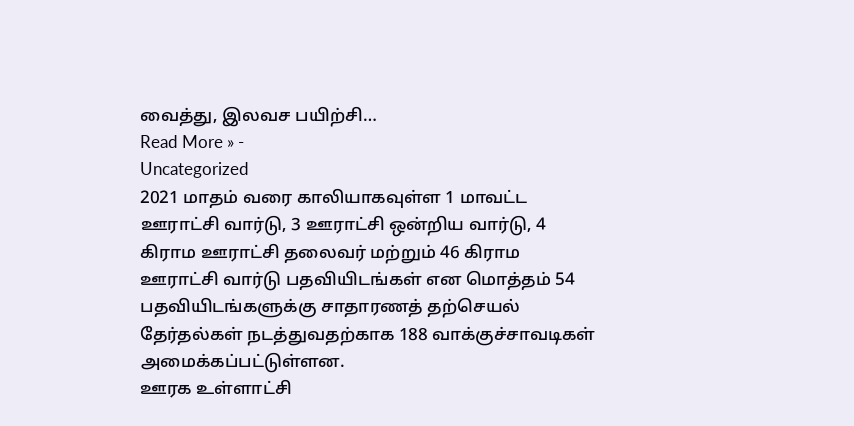வைத்து, இலவச பயிற்சி…
Read More » -
Uncategorized
2021 மாதம் வரை காலியாகவுள்ள 1 மாவட்ட ஊராட்சி வார்டு, 3 ஊராட்சி ஒன்றிய வார்டு, 4 கிராம ஊராட்சி தலைவர் மற்றும் 46 கிராம ஊராட்சி வார்டு பதவியிடங்கள் என மொத்தம் 54 பதவியிடங்களுக்கு சாதாரணத் தற்செயல் தேர்தல்கள் நடத்துவதற்காக 188 வாக்குச்சாவடிகள் அமைக்கப்பட்டுள்ளன.
ஊரக உள்ளாட்சி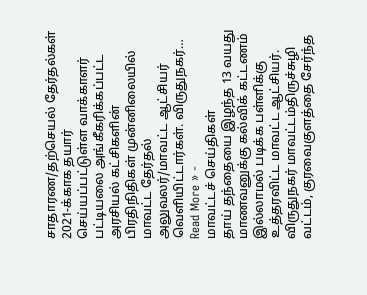சாதாரண/தற்செயல் தேர்தல்கள் 2021-க்காக தயார் செய்யப்பட்டுள்ள வாக்காளர் பட்டியலை அங்கீகரிக்கப்பட்ட அரசியல் கட்சிகளின் பிரதிநிதிகள் முன்னிலையில் மாவட்ட தேர்தல் அலுவலர்/மாவட்ட ஆட்சியர் வெளியிட்டார்கள். விருதுநகர்…
Read More » -
மாவட்டச் செய்திகள்
தாய் தந்தையை இழந்த 13 வயது மாணவனுக்கு கல்விக் கட்டணம் இல்லாமல் படிக்க பள்ளிக்கு உத்தரவிட்ட மாவட்ட ஆட்சியர்.
விருதுநகர் மாவட்டம்திருச்சுழி வட்டம், குரவைகுளத்தை சேர்ந்த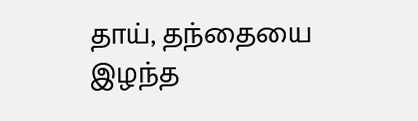தாய், தந்தையை இழந்த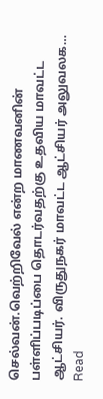செல்வன்.வெற்றிவேல் என்ற மாணவனின் பள்ளிப்படிப்பை தொடர்வதற்கு உதவிய மாவட்ட ஆட்சியர். விருதுநகர் மாவட்ட ஆட்சியர் அலுவலக…
Read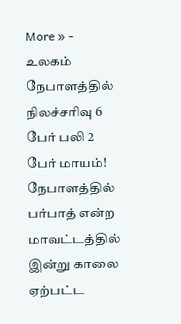More » -
உலகம்
நேபாளத்தில் நிலச்சரிவு 6 பேர் பலி 2 பேர் மாயம்!
நேபாளத்தில் பர்பாத் என்ற மாவட்டத்தில் இன்று காலை ஏற்பட்ட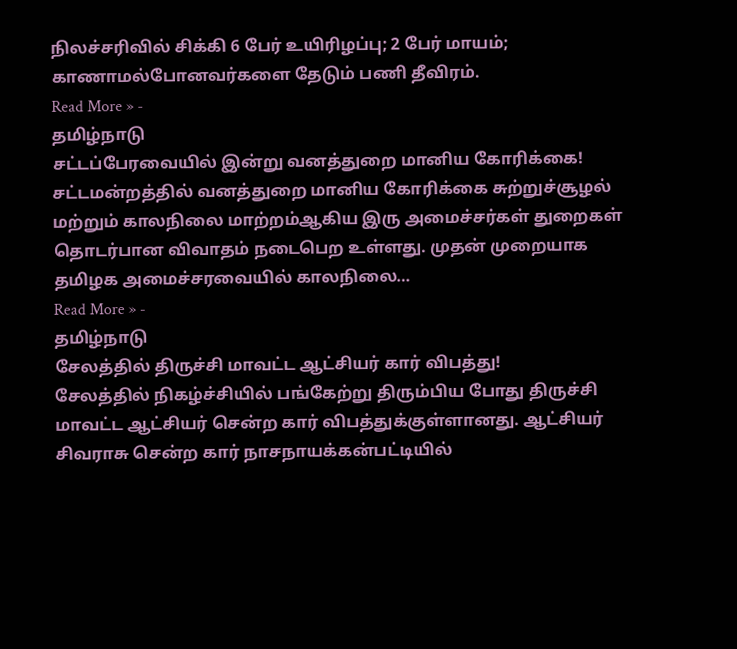நிலச்சரிவில் சிக்கி 6 பேர் உயிரிழப்பு; 2 பேர் மாயம்; காணாமல்போனவர்களை தேடும் பணி தீவிரம்.
Read More » -
தமிழ்நாடு
சட்டப்பேரவையில் இன்று வனத்துறை மானிய கோரிக்கை!
சட்டமன்றத்தில் வனத்துறை மானிய கோரிக்கை சுற்றுச்சூழல் மற்றும் காலநிலை மாற்றம்ஆகிய இரு அமைச்சர்கள் துறைகள் தொடர்பான விவாதம் நடைபெற உள்ளது. முதன் முறையாக தமிழக அமைச்சரவையில் காலநிலை…
Read More » -
தமிழ்நாடு
சேலத்தில் திருச்சி மாவட்ட ஆட்சியர் கார் விபத்து!
சேலத்தில் நிகழ்ச்சியில் பங்கேற்று திரும்பிய போது திருச்சி மாவட்ட ஆட்சியர் சென்ற கார் விபத்துக்குள்ளானது. ஆட்சியர் சிவராசு சென்ற கார் நாசநாயக்கன்பட்டியில்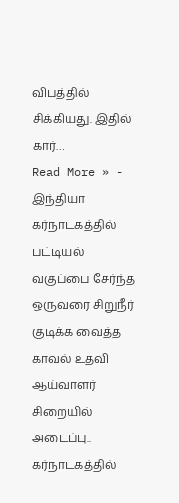விபத்தில் சிக்கியது. இதில் கார்…
Read More » -
இந்தியா
கர்நாடகத்தில் பட்டியல் வகுப்பை சேர்ந்த ஒருவரை சிறுநீர் குடிக்க வைத்த காவல் உதவி ஆய்வாளர் சிறையில் அடைப்பு..
கர்நாடகத்தில்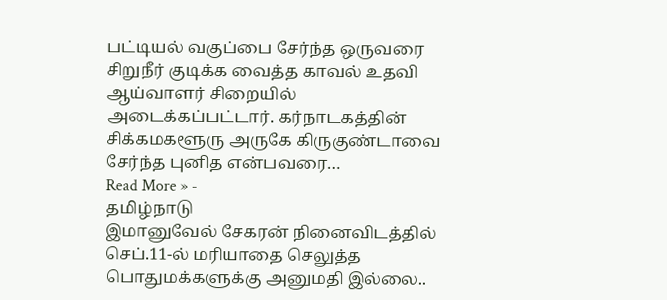பட்டியல் வகுப்பை சேர்ந்த ஒருவரை சிறுநீர் குடிக்க வைத்த காவல் உதவி ஆய்வாளர் சிறையில் அடைக்கப்பட்டார். கர்நாடகத்தின் சிக்கமகளூரு அருகே கிருகுண்டாவை சேர்ந்த புனித என்பவரை…
Read More » -
தமிழ்நாடு
இமானுவேல் சேகரன் நினைவிடத்தில் செப்.11-ல் மரியாதை செலுத்த பொதுமக்களுக்கு அனுமதி இல்லை..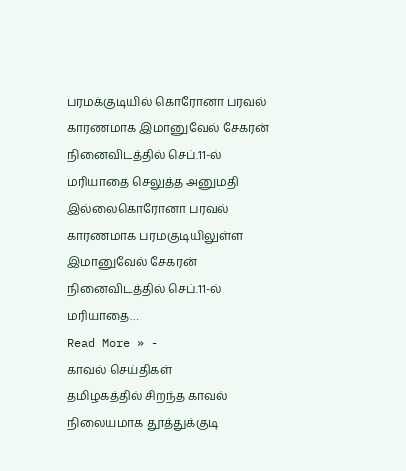பரமக்குடியில் கொரோனா பரவல் காரணமாக இமானுவேல் சேகரன் நினைவிடத்தில் செப்.11-ல் மரியாதை செலுத்த அனுமதி இல்லைகொரோனா பரவல் காரணமாக பரமகுடியிலுள்ள இமானுவேல் சேகரன் நினைவிடத்தில் செப்.11-ல் மரியாதை…
Read More » -
காவல் செய்திகள்
தமிழகத்தில் சிறந்த காவல் நிலையமாக தூத்துக்குடி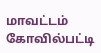மாவட்டம் கோவில்பட்டி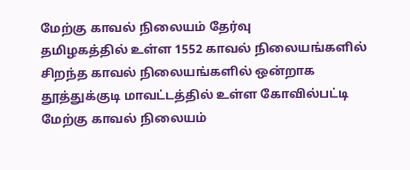மேற்கு காவல் நிலையம் தேர்வு
தமிழகத்தில் உள்ள 1552 காவல் நிலையங்களில் சிறந்த காவல் நிலையங்களில் ஒன்றாக தூத்துக்குடி மாவட்டத்தில் உள்ள கோவில்பட்டி மேற்கு காவல் நிலையம்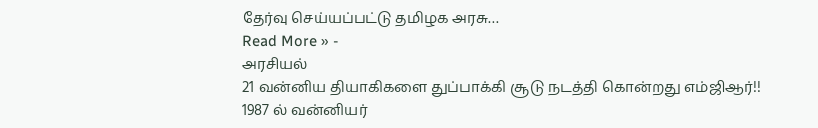தேர்வு செய்யப்பட்டு தமிழக அரசு…
Read More » -
அரசியல்
21 வன்னிய தியாகிகளை துப்பாக்கி சூடு நடத்தி கொன்றது எம்ஜிஆர்!!
1987 ல் வன்னியர்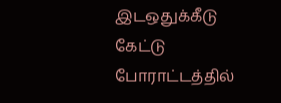இடஒதுக்கீடு கேட்டு போராட்டத்தில்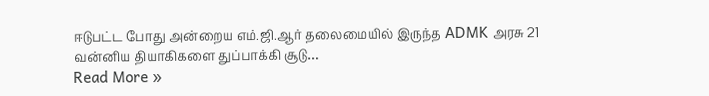ஈடுபட்ட போது அன்றைய எம்.ஜி.ஆர் தலைமையில் இருந்த ADMK அரசு 21 வன்னிய தியாகிகளை துப்பாக்கி சூடு…
Read More »